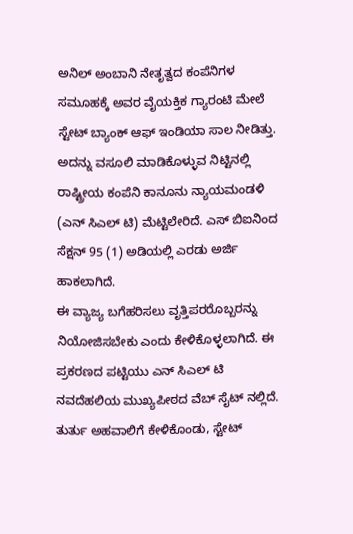ಅನಿಲ್ ಅಂಬಾನಿ ನೇತೃತ್ವದ ಕಂಪೆನಿಗಳ ಸಮೂಹಕ್ಕೆ ಅವರ ವೈಯಕ್ತಿಕ ಗ್ಯಾರಂಟಿ ಮೇಲೆ ಸ್ಟೇಟ್ ಬ್ಯಾಂಕ್ ಆಫ್ ಇಂಡಿಯಾ ಸಾಲ ನೀಡಿತ್ತು. ಅದನ್ನು ವಸೂಲಿ ಮಾಡಿಕೊಳ್ಳುವ ನಿಟ್ಟಿನಲ್ಲಿ ರಾಷ್ಟ್ರೀಯ ಕಂಪೆನಿ ಕಾನೂನು ನ್ಯಾಯಮಂಡಳಿ (ಎನ್ ಸಿಎಲ್ ಟಿ) ಮೆಟ್ಟಿಲೇರಿದೆ. ಎಸ್ ಬಿಐನಿಂದ ಸೆಕ್ಷನ್ 95 (1) ಅಡಿಯಲ್ಲಿ ಎರಡು ಅರ್ಜಿ ಹಾಕಲಾಗಿದೆ.
ಈ ವ್ಯಾಜ್ಯ ಬಗೆಹರಿಸಲು ವೃತ್ತಿಪರರೊಬ್ಬರನ್ನು ನಿಯೋಜಿಸಬೇಕು ಎಂದು ಕೇಳಿಕೊಳ್ಳಲಾಗಿದೆ. ಈ ಪ್ರಕರಣದ ಪಟ್ಟಿಯು ಎನ್ ಸಿಎಲ್ ಟಿ ನವದೆಹಲಿಯ ಮುಖ್ಯಪೀಠದ ವೆಬ್ ಸೈಟ್ ನಲ್ಲಿದೆ. ತುರ್ತು ಅಹವಾಲಿಗೆ ಕೇಳಿಕೊಂಡು, ಸ್ಟೇಟ್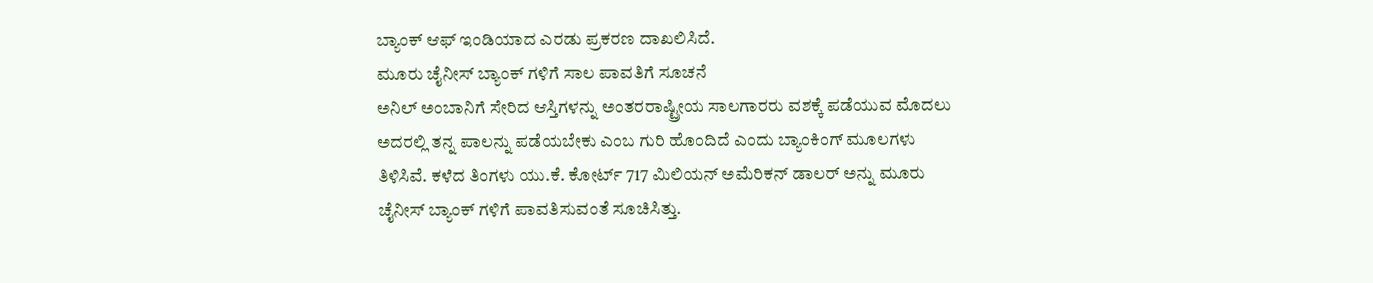ಬ್ಯಾಂಕ್ ಆಫ್ ಇಂಡಿಯಾದ ಎರಡು ಪ್ರಕರಣ ದಾಖಲಿಸಿದೆ.
ಮೂರು ಚೈನೀಸ್ ಬ್ಯಾಂಕ್ ಗಳಿಗೆ ಸಾಲ ಪಾವತಿಗೆ ಸೂಚನೆ
ಅನಿಲ್ ಅಂಬಾನಿಗೆ ಸೇರಿದ ಆಸ್ತಿಗಳನ್ನು ಅಂತರರಾಷ್ಟ್ರೀಯ ಸಾಲಗಾರರು ವಶಕ್ಕೆ ಪಡೆಯುವ ಮೊದಲು ಅದರಲ್ಲಿ ತನ್ನ ಪಾಲನ್ನು ಪಡೆಯಬೇಕು ಎಂಬ ಗುರಿ ಹೊಂದಿದೆ ಎಂದು ಬ್ಯಾಂಕಿಂಗ್ ಮೂಲಗಳು ತಿಳಿಸಿವೆ. ಕಳೆದ ತಿಂಗಳು ಯು.ಕೆ. ಕೋರ್ಟ್ 717 ಮಿಲಿಯನ್ ಅಮೆರಿಕನ್ ಡಾಲರ್ ಅನ್ನು ಮೂರು ಚೈನೀಸ್ ಬ್ಯಾಂಕ್ ಗಳಿಗೆ ಪಾವತಿಸುವಂತೆ ಸೂಚಿಸಿತ್ತು.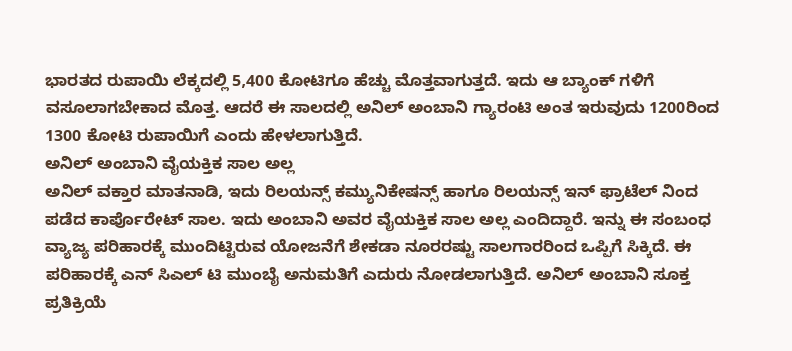ಭಾರತದ ರುಪಾಯಿ ಲೆಕ್ಕದಲ್ಲಿ 5,400 ಕೋಟಿಗೂ ಹೆಚ್ಚು ಮೊತ್ತವಾಗುತ್ತದೆ. ಇದು ಆ ಬ್ಯಾಂಕ್ ಗಳಿಗೆ ವಸೂಲಾಗಬೇಕಾದ ಮೊತ್ತ. ಆದರೆ ಈ ಸಾಲದಲ್ಲಿ ಅನಿಲ್ ಅಂಬಾನಿ ಗ್ಯಾರಂಟಿ ಅಂತ ಇರುವುದು 1200ರಿಂದ 1300 ಕೋಟಿ ರುಪಾಯಿಗೆ ಎಂದು ಹೇಳಲಾಗುತ್ತಿದೆ.
ಅನಿಲ್ ಅಂಬಾನಿ ವೈಯಕ್ತಿಕ ಸಾಲ ಅಲ್ಲ
ಅನಿಲ್ ವಕ್ತಾರ ಮಾತನಾಡಿ, ಇದು ರಿಲಯನ್ಸ್ ಕಮ್ಯುನಿಕೇಷನ್ಸ್ ಹಾಗೂ ರಿಲಯನ್ಸ್ ಇನ್ ಫ್ರಾಟೆಲ್ ನಿಂದ ಪಡೆದ ಕಾರ್ಪೊರೇಟ್ ಸಾಲ. ಇದು ಅಂಬಾನಿ ಅವರ ವೈಯಕ್ತಿಕ ಸಾಲ ಅಲ್ಲ ಎಂದಿದ್ದಾರೆ. ಇನ್ನು ಈ ಸಂಬಂಧ ವ್ಯಾಜ್ಯ ಪರಿಹಾರಕ್ಕೆ ಮುಂದಿಟ್ಟಿರುವ ಯೋಜನೆಗೆ ಶೇಕಡಾ ನೂರರಷ್ಟು ಸಾಲಗಾರರಿಂದ ಒಪ್ಪಿಗೆ ಸಿಕ್ಕಿದೆ. ಈ ಪರಿಹಾರಕ್ಕೆ ಎನ್ ಸಿಎಲ್ ಟಿ ಮುಂಬೈ ಅನುಮತಿಗೆ ಎದುರು ನೋಡಲಾಗುತ್ತಿದೆ. ಅನಿಲ್ ಅಂಬಾನಿ ಸೂಕ್ತ ಪ್ರತಿಕ್ರಿಯೆ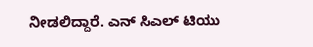ನೀಡಲಿದ್ದಾರೆ. ಎನ್ ಸಿಎಲ್ ಟಿಯು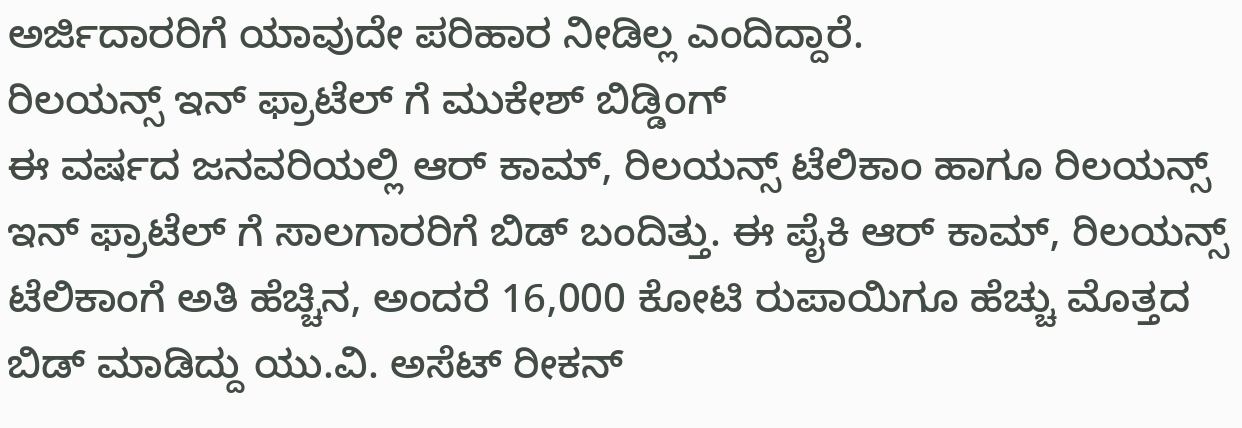ಅರ್ಜಿದಾರರಿಗೆ ಯಾವುದೇ ಪರಿಹಾರ ನೀಡಿಲ್ಲ ಎಂದಿದ್ದಾರೆ.
ರಿಲಯನ್ಸ್ ಇನ್ ಫ್ರಾಟೆಲ್ ಗೆ ಮುಕೇಶ್ ಬಿಡ್ಡಿಂಗ್
ಈ ವರ್ಷದ ಜನವರಿಯಲ್ಲಿ ಆರ್ ಕಾಮ್, ರಿಲಯನ್ಸ್ ಟೆಲಿಕಾಂ ಹಾಗೂ ರಿಲಯನ್ಸ್ ಇನ್ ಫ್ರಾಟೆಲ್ ಗೆ ಸಾಲಗಾರರಿಗೆ ಬಿಡ್ ಬಂದಿತ್ತು. ಈ ಪೈಕಿ ಆರ್ ಕಾಮ್, ರಿಲಯನ್ಸ್ ಟೆಲಿಕಾಂಗೆ ಅತಿ ಹೆಚ್ಚಿನ, ಅಂದರೆ 16,000 ಕೋಟಿ ರುಪಾಯಿಗೂ ಹೆಚ್ಚು ಮೊತ್ತದ ಬಿಡ್ ಮಾಡಿದ್ದು ಯು.ವಿ. ಅಸೆಟ್ ರೀಕನ್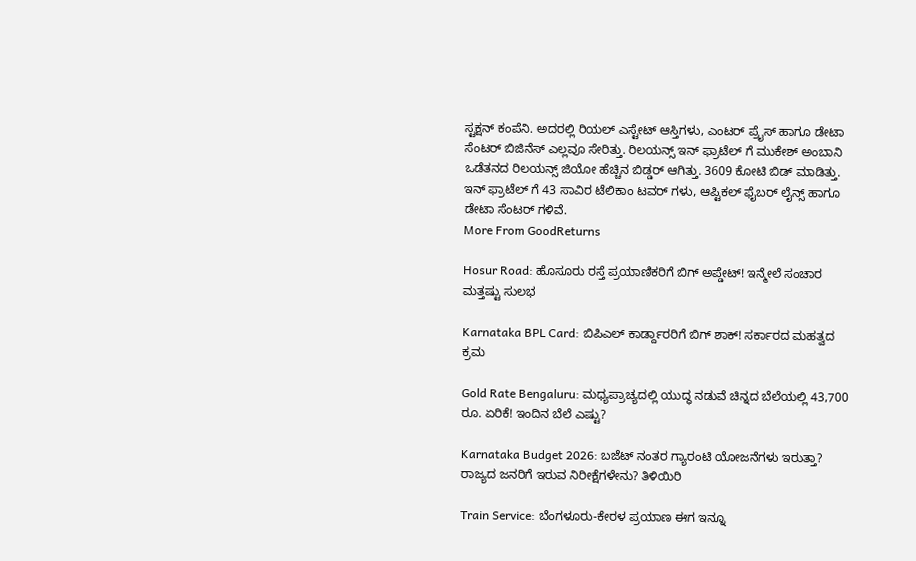ಸ್ಟಕ್ಷನ್ ಕಂಪೆನಿ. ಅದರಲ್ಲಿ ರಿಯಲ್ ಎಸ್ಟೇಟ್ ಆಸ್ತಿಗಳು, ಎಂಟರ್ ಪ್ರೈಸ್ ಹಾಗೂ ಡೇಟಾ ಸೆಂಟರ್ ಬಿಜಿನೆಸ್ ಎಲ್ಲವೂ ಸೇರಿತ್ತು. ರಿಲಯನ್ಸ್ ಇನ್ ಫ್ರಾಟೆಲ್ ಗೆ ಮುಕೇಶ್ ಅಂಬಾನಿ ಒಡೆತನದ ರಿಲಯನ್ಸ್ ಜಿಯೋ ಹೆಚ್ಚಿನ ಬಿಡ್ಡರ್ ಆಗಿತ್ತು. 3609 ಕೋಟಿ ಬಿಡ್ ಮಾಡಿತ್ತು. ಇನ್ ಫ್ರಾಟೆಲ್ ಗೆ 43 ಸಾವಿರ ಟೆಲಿಕಾಂ ಟವರ್ ಗಳು, ಆಪ್ಟಿಕಲ್ ಫೈಬರ್ ಲೈನ್ಸ್ ಹಾಗೂ ಡೇಟಾ ಸೆಂಟರ್ ಗಳಿವೆ.
More From GoodReturns

Hosur Road: ಹೊಸೂರು ರಸ್ತೆ ಪ್ರಯಾಣಿಕರಿಗೆ ಬಿಗ್ ಅಪ್ಡೇಟ್! ಇನ್ಮೇಲೆ ಸಂಚಾರ ಮತ್ತಷ್ಟು ಸುಲಭ

Karnataka BPL Card: ಬಿಪಿಎಲ್ ಕಾರ್ಡ್ದಾರರಿಗೆ ಬಿಗ್ ಶಾಕ್! ಸರ್ಕಾರದ ಮಹತ್ವದ ಕ್ರಮ

Gold Rate Bengaluru: ಮಧ್ಯಪ್ರಾಚ್ಯದಲ್ಲಿ ಯುದ್ಧ ನಡುವೆ ಚಿನ್ನದ ಬೆಲೆಯಲ್ಲಿ 43,700 ರೂ. ಏರಿಕೆ! ಇಂದಿನ ಬೆಲೆ ಎಷ್ಟು?

Karnataka Budget 2026: ಬಜೆಟ್ ನಂತರ ಗ್ಯಾರಂಟಿ ಯೋಜನೆಗಳು ಇರುತ್ತಾ? ರಾಜ್ಯದ ಜನರಿಗೆ ಇರುವ ನಿರೀಕ್ಷೆಗಳೇನು? ತಿಳಿಯಿರಿ

Train Service: ಬೆಂಗಳೂರು-ಕೇರಳ ಪ್ರಯಾಣ ಈಗ ಇನ್ನೂ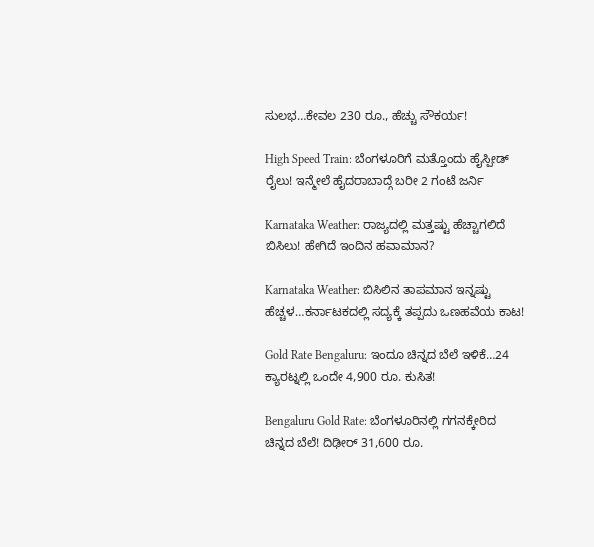ಸುಲಭ…ಕೇವಲ 230 ರೂ., ಹೆಚ್ಚು ಸೌಕರ್ಯ!

High Speed Train: ಬೆಂಗಳೂರಿಗೆ ಮತ್ತೊಂದು ಹೈಸ್ಪೀಡ್ ರೈಲು! ಇನ್ಮೇಲೆ ಹೈದರಾಬಾದ್ಗೆ ಬರೀ 2 ಗಂಟೆ ಜರ್ನಿ

Karnataka Weather: ರಾಜ್ಯದಲ್ಲಿ ಮತ್ತಷ್ಟು ಹೆಚ್ಚಾಗಲಿದೆ ಬಿಸಿಲು! ಹೇಗಿದೆ ಇಂದಿನ ಹವಾಮಾನ?

Karnataka Weather: ಬಿಸಿಲಿನ ತಾಪಮಾನ ಇನ್ನಷ್ಟು ಹೆಚ್ಚಳ…ಕರ್ನಾಟಕದಲ್ಲಿ ಸದ್ಯಕ್ಕೆ ತಪ್ಪದು ಒಣಹವೆಯ ಕಾಟ!

Gold Rate Bengaluru: ಇಂದೂ ಚಿನ್ನದ ಬೆಲೆ ಇಳಿಕೆ…24 ಕ್ಯಾರಟ್ನಲ್ಲಿ ಒಂದೇ 4,900 ರೂ. ಕುಸಿತ!

Bengaluru Gold Rate: ಬೆಂಗಳೂರಿನಲ್ಲಿ ಗಗನಕ್ಕೇರಿದ ಚಿನ್ನದ ಬೆಲೆ! ದಿಢೀರ್ 31,600 ರೂ.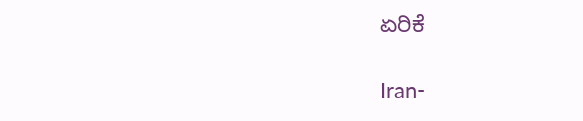ಏರಿಕೆ

Iran-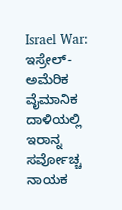Israel War: ಇಸ್ರೇಲ್-ಅಮೆರಿಕ ವೈಮಾನಿಕ ದಾಳಿಯಲ್ಲಿ ಇರಾನ್ನ ಸರ್ವೋಚ್ಚ ನಾಯಕ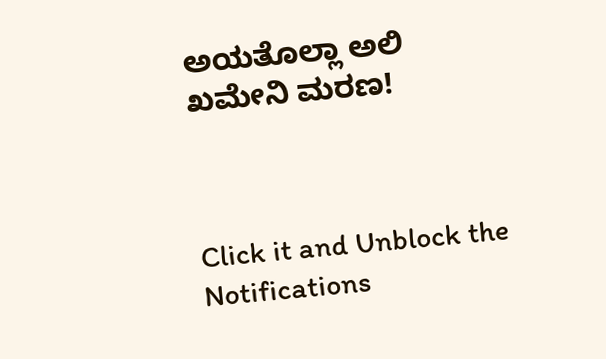ಅಯತೊಲ್ಲಾ ಅಲಿ ಖಮೇನಿ ಮರಣ!



Click it and Unblock the Notifications